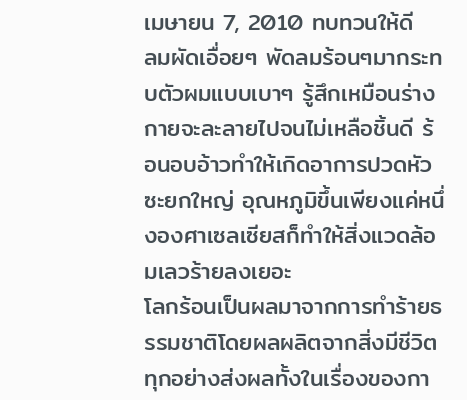เมษายน 7, 2010 ทบทวนให้ดี
ลมผัดเอื่อยๆ พัดลมร้อนๆมากระทบตัวผมแบบเบาๆ รู้สึกเหมือนร่างกายจะละลายไปจนไม่เหลือชิ้นดี ร้อนอบอ้าวทำให้เกิดอาการปวดหัวซะยกใหญ่ อุณหภูมิขึ้นเพียงแค่หนึ่งองศาเซลเซียสก็ทำให้สิ่งแวดล้อมเลวร้ายลงเยอะ
โลกร้อนเป็นผลมาจากการทำร้ายธรรมชาติโดยผลผลิตจากสิ่งมีชีวิต ทุกอย่างส่งผลทั้งในเรื่องของกา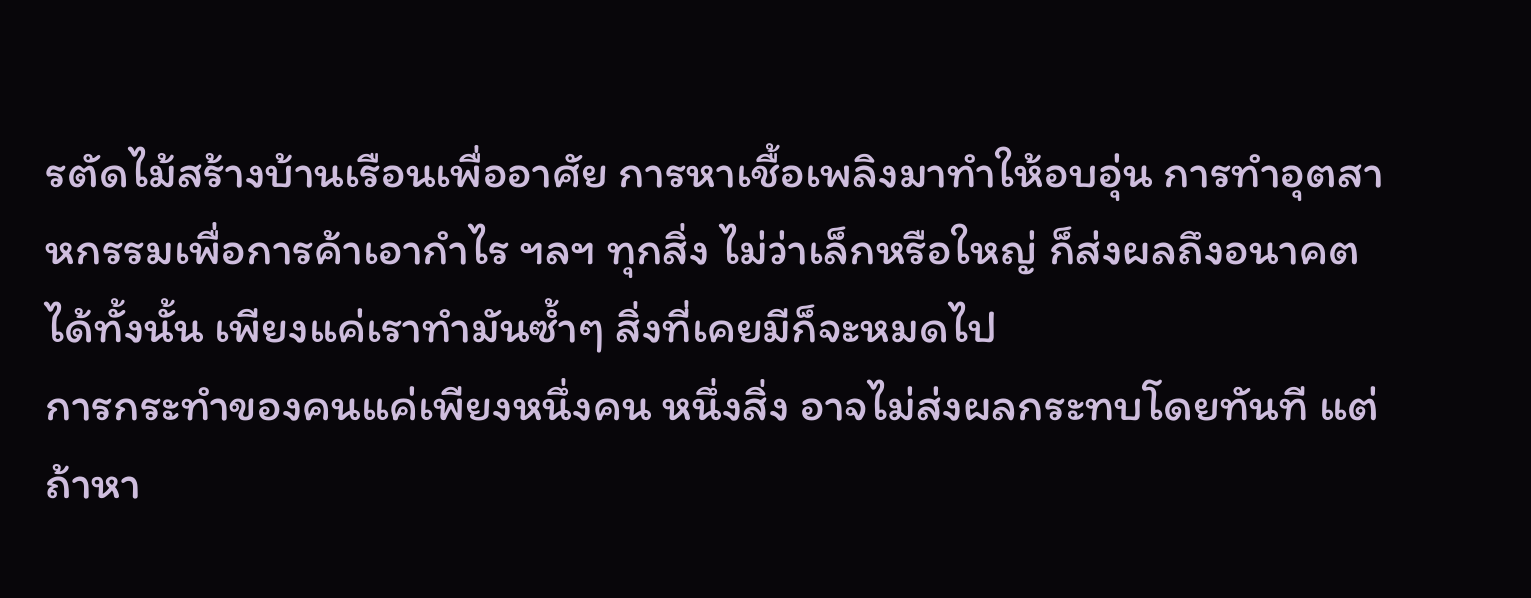รตัดไม้สร้างบ้านเรือนเพื่ออาศัย การหาเชื้อเพลิงมาทำให้อบอุ่น การทำอุตสาหกรรมเพื่อการค้าเอากำไร ฯลฯ ทุกสิ่ง ไม่ว่าเล็กหรือใหญ่ ก็ส่งผลถึงอนาคตได้ทั้งนั้น เพียงแค่เราทำมันซ้ำๆ สิ่งที่เคยมีก็จะหมดไป
การกระทำของคนแค่เพียงหนึ่งคน หนึ่งสิ่ง อาจไม่ส่งผลกระทบโดยทันที แต่ถ้าหา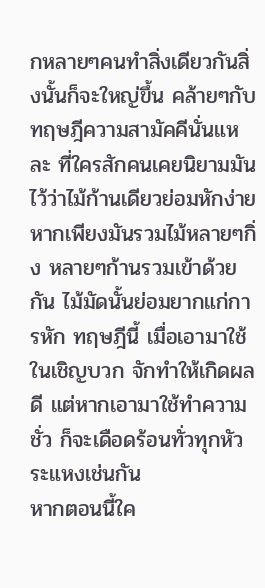กหลายๆคนทำสิ่งเดียวกันสิ่งนั้นก็จะใหญ่ขึ้น คล้ายๆกับทฤษฎีความสามัคคีนั่นแหละ ที่ใครสักคนเคยนิยามมันไว้ว่าไม้ก้านเดียวย่อมหักง่าย หากเพียงมันรวมไม้หลายๆกิ่ง หลายๆก้านรวมเข้าด้วยกัน ไม้มัดนั้นย่อมยากแก่การหัก ทฤษฎีนี้ เมื่อเอามาใช้ในเชิญบวก จักทำให้เกิดผลดี แต่หากเอามาใช้ทำความชั่ว ก็จะเดือดร้อนทั่วทุกหัวระแหงเช่นกัน
หากตอนนี้ใค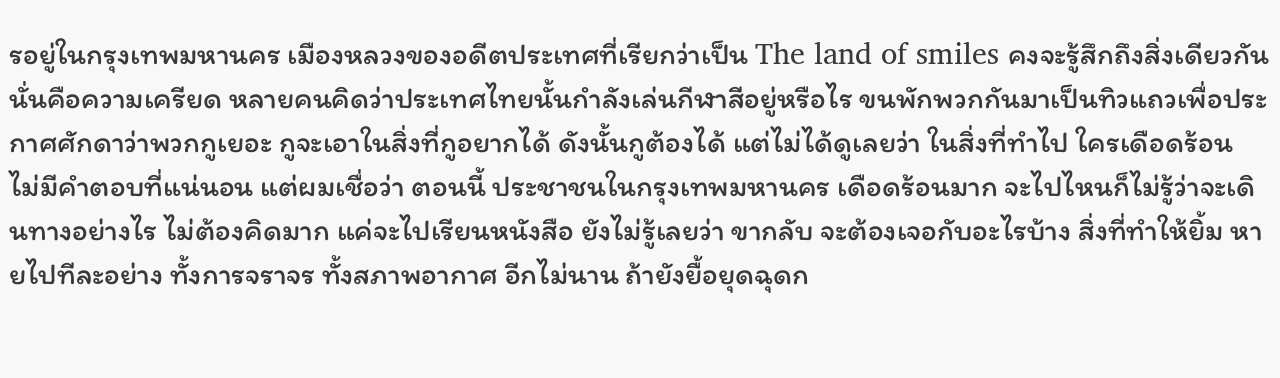รอยู่ในกรุงเทพมหานคร เมืองหลวงของอดีตประเทศที่เรียกว่าเป็น The land of smiles คงจะรู้สึกถึงสิ่งเดียวกัน นั่นคือความเครียด หลายคนคิดว่าประเทศไทยนั้นกำลังเล่นกีฬาสีอยู่หรือไร ขนพักพวกกันมาเป็นทิวแถวเพื่อประกาศศักดาว่าพวกกูเยอะ กูจะเอาในสิ่งที่กูอยากได้ ดังนั้นกูต้องได้ แต่ไม่ได้ดูเลยว่า ในสิ่งที่ทำไป ใครเดือดร้อน
ไม่มีคำตอบที่แน่นอน แต่ผมเชื่อว่า ตอนนี้ ประชาชนในกรุงเทพมหานคร เดือดร้อนมาก จะไปไหนก็ไม่รู้ว่าจะเดินทางอย่างไร ไม่ต้องคิดมาก แค่จะไปเรียนหนังสือ ยังไม่รู้เลยว่า ขากลับ จะต้องเจอกับอะไรบ้าง สิ่งที่ทำให้ยิ้ม หายไปทีละอย่าง ทั้งการจราจร ทั้งสภาพอากาศ อีกไม่นาน ถ้ายังยื้อยุดฉุดก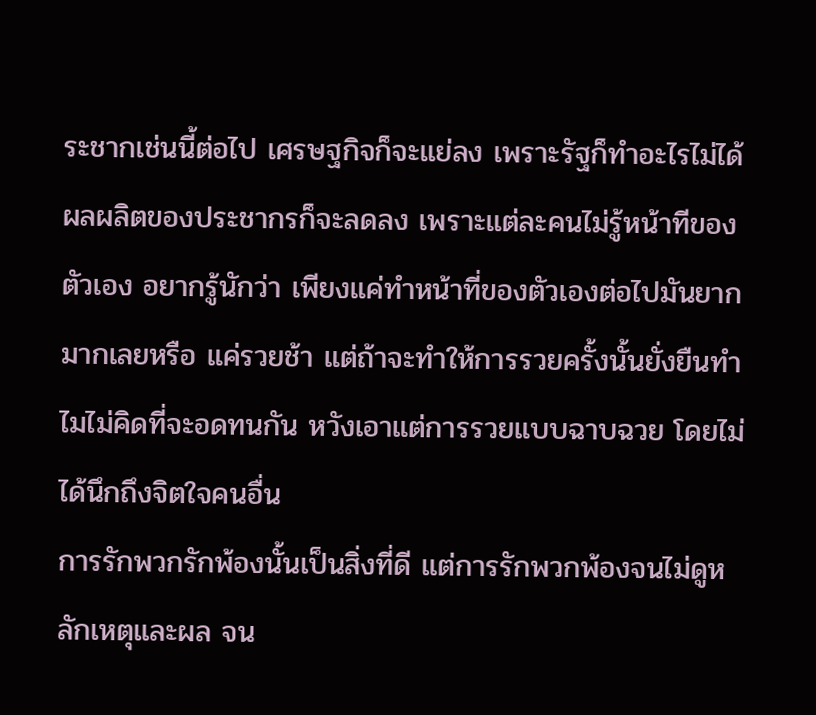ระชากเช่นนี้ต่อไป เศรษฐกิจก็จะแย่ลง เพราะรัฐก็ทำอะไรไม่ได้ ผลผลิตของประชากรก็จะลดลง เพราะแต่ละคนไม่รู้หน้าทีของตัวเอง อยากรู้นักว่า เพียงแค่ทำหน้าที่ของตัวเองต่อไปมันยากมากเลยหรือ แค่รวยช้า แต่ถ้าจะทำให้การรวยครั้งนั้นยั่งยืนทำไมไม่คิดที่จะอดทนกัน หวังเอาแต่การรวยแบบฉาบฉวย โดยไม่ได้นึกถึงจิตใจคนอื่น
การรักพวกรักพ้องนั้นเป็นสิ่งที่ดี แต่การรักพวกพ้องจนไม่ดูหลักเหตุและผล จน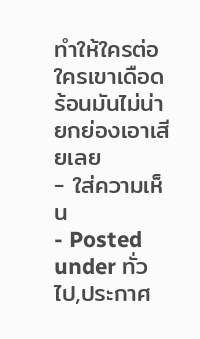ทำให้ใครต่อใครเขาเดือดร้อนมันไม่น่ายกย่องเอาเสียเลย
- ใส่ความเห็น
- Posted under ทั่วไป,ประกาศ